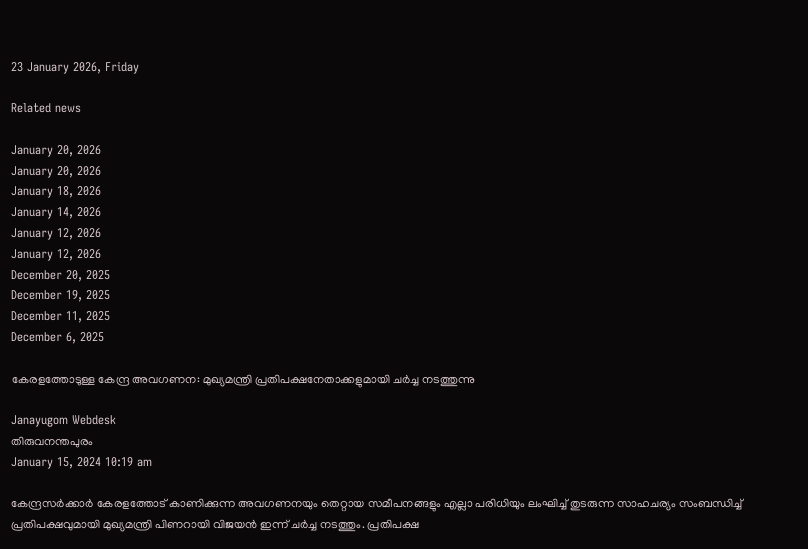23 January 2026, Friday

Related news

January 20, 2026
January 20, 2026
January 18, 2026
January 14, 2026
January 12, 2026
January 12, 2026
December 20, 2025
December 19, 2025
December 11, 2025
December 6, 2025

കേരളത്തോടുള്ള കേന്ദ്ര അവഗണന: മുഖ്യമന്ത്രി പ്രതിപക്ഷനേതാക്കളുമായി ചര്‍ച്ച നടത്തുന്നു

Janayugom Webdesk
തിരുവനന്തപുരം
January 15, 2024 10:19 am

കേന്ദ്രസർക്കാർ കേരളത്തോട് കാണിക്കുന്ന അവഗണനയും തെറ്റായ സമീപനങ്ങളും എല്ലാ പരിധിയും ലംഘിച്ച് തുടരുന്ന സാഹചര്യം സംബന്ധിച്ച് പ്രതിപക്ഷവുമായി മുഖ്യമന്ത്രി പിണറായി വിജയൻ ഇന്ന് ചര്‍ച്ച നടത്തും. പ്രതിപക്ഷ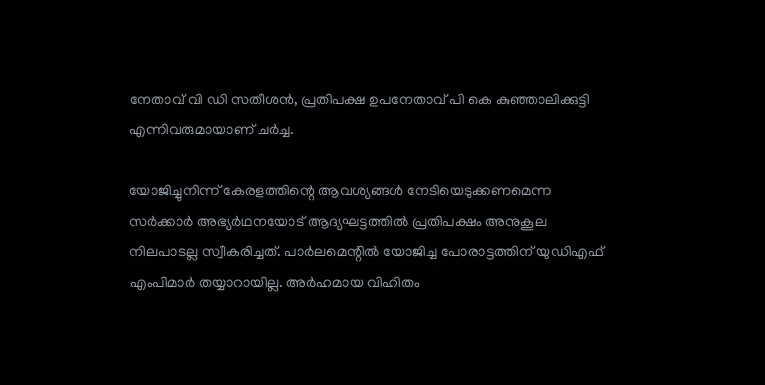നേതാവ് വി ഡി സതീശൻ, പ്രതിപക്ഷ ഉപനേതാവ് പി കെ കുഞ്ഞാലിക്കുട്ടി എന്നിവരുമായാണ് ചർച്ച.

യോജിച്ചുനിന്ന്‌ കേരളത്തിന്റെ ആവശ്യങ്ങൾ നേടിയെടുക്കണമെന്ന സർക്കാർ അഭ്യർഥനയോട്‌ ആദ്യഘട്ടത്തിൽ പ്രതിപക്ഷം അനുകൂല നിലപാടല്ല സ്വീകരിച്ചത്‌. പാർലമെന്റിൽ യോജിച്ച പോരാട്ടത്തിന്‌ യുഡിഎഫ്‌ എംപിമാർ തയ്യാറായില്ല. അർഹമായ വിഹിതം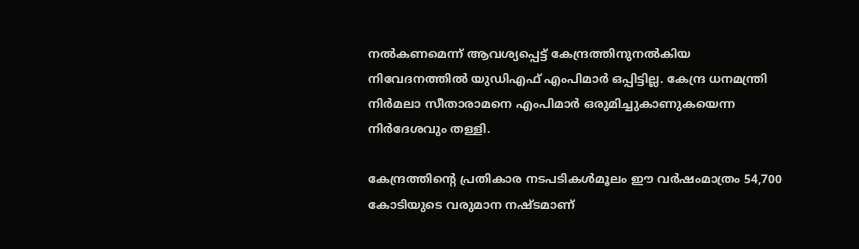നൽകണമെന്ന്‌ ആവശ്യപ്പെട്ട്‌ കേന്ദ്രത്തിനുനൽകിയ നിവേദനത്തിൽ യുഡിഎഫ്‌ എംപിമാർ ഒപ്പിട്ടില്ല. കേന്ദ്ര ധനമന്ത്രി നിർമലാ സീതാരാമനെ എംപിമാർ ഒരുമിച്ചുകാണുകയെന്ന നിർദേശവും തള്ളി.

കേന്ദ്രത്തിന്റെ പ്രതികാര നടപടികൾമൂലം ഈ വർഷംമാത്രം 54,700 കോടിയുടെ വരുമാന നഷ്ടമാണ്‌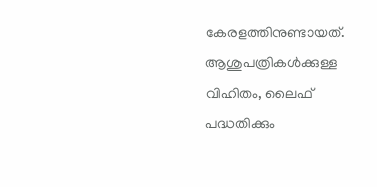കേരളത്തിനുണ്ടായത്‌. ആശുപത്രികൾക്കുള്ള വിഹിതം, ലൈഫ്‌ പദ്ധതിക്കും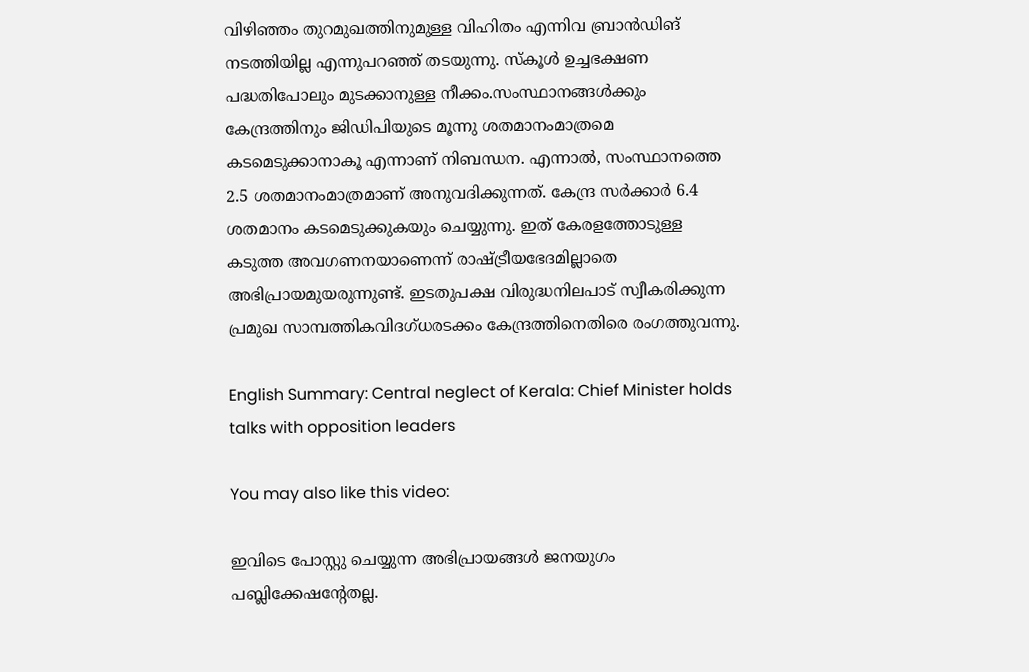വിഴിഞ്ഞം തുറമുഖത്തിനുമുള്ള വിഹിതം എന്നിവ ബ്രാൻഡിങ്‌ നടത്തിയില്ല എന്നുപറഞ്ഞ്‌ തടയുന്നു. സ്‌കൂൾ ഉച്ചഭക്ഷണ പദ്ധതിപോലും മുടക്കാനുള്ള നീക്കം.സംസ്ഥാനങ്ങൾക്കും കേന്ദ്രത്തിനും ജിഡിപിയുടെ മൂന്നു ശതമാനംമാത്രമെ കടമെടുക്കാനാകൂ എന്നാണ്‌ നിബന്ധന. എന്നാൽ, സംസ്ഥാനത്തെ 2.5 ശതമാനംമാത്രമാണ്‌ അനുവദിക്കുന്നത്‌. കേന്ദ്ര സർക്കാർ 6.4 ശതമാനം കടമെടുക്കുകയും ചെയ്യുന്നു. ഇത്‌ കേരളത്തോടുള്ള കടുത്ത അവഗണനയാണെന്ന്‌ രാഷ്ട്രീയഭേദമില്ലാതെ അഭിപ്രായമുയരുന്നുണ്ട്‌. ഇടതുപക്ഷ വിരുദ്ധനിലപാട്‌ സ്വീകരിക്കുന്ന പ്രമുഖ സാമ്പത്തികവിദഗ്‌ധരടക്കം കേന്ദ്രത്തിനെതിരെ രംഗത്തുവന്നു.

English Summary: Central neglect of Kerala: Chief Minister holds talks with opposition leaders

You may also like this video:

ഇവിടെ പോസ്റ്റു ചെയ്യുന്ന അഭിപ്രായങ്ങള്‍ ജനയുഗം പബ്ലിക്കേഷന്റേതല്ല.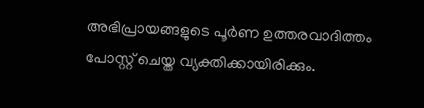അഭിപ്രായങ്ങളുടെ പൂര്‍ണ ഉത്തരവാദിത്തം പോസ്റ്റ് ചെയ്ത വ്യക്തിക്കായിരിക്കും.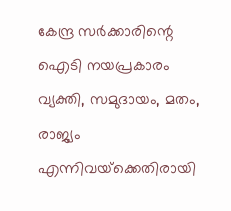കേന്ദ്ര സര്‍ക്കാരിന്റെ ഐടി നയപ്രകാരം വ്യക്തി, സമുദായം, മതം, രാജ്യം എന്നിവയ്‌ക്കെതിരായി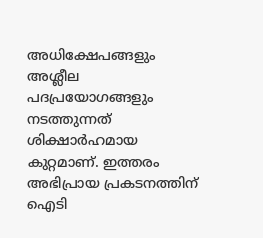അധിക്ഷേപങ്ങളും അശ്ലീല പദപ്രയോഗങ്ങളും നടത്തുന്നത് ശിക്ഷാര്‍ഹമായ കുറ്റമാണ്. ഇത്തരം അഭിപ്രായ പ്രകടനത്തിന് ഐടി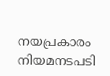നയപ്രകാരം നിയമനടപടി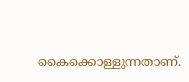കൈക്കൊള്ളുന്നതാണ്.